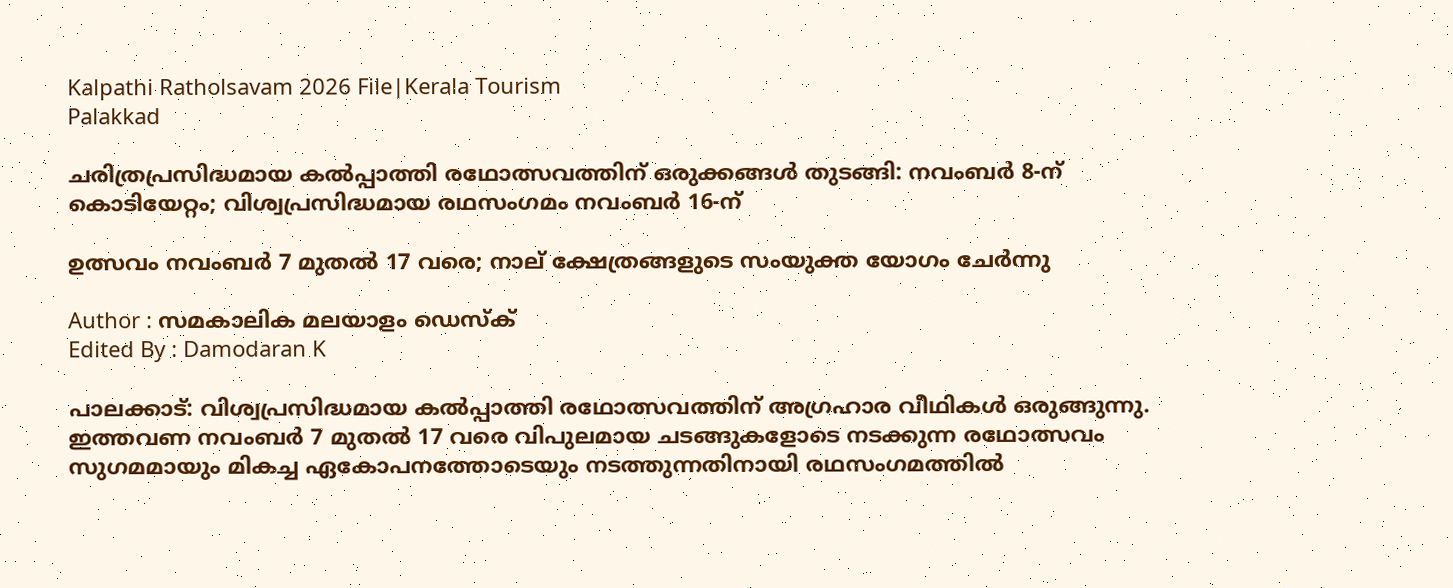Kalpathi Ratholsavam 2026 File|Kerala Tourism
Palakkad

ചരിത്രപ്രസിദ്ധമായ കൽപ്പാത്തി രഥോത്സവത്തിന് ഒരുക്കങ്ങൾ തുടങ്ങി: നവംബർ 8-ന് കൊടിയേറ്റം; വിശ്വപ്രസിദ്ധമായ രഥസംഗമം നവംബർ 16-ന്

ഉത്സവം നവംബർ 7 മുതൽ 17 വരെ; നാല് ക്ഷേത്രങ്ങളുടെ സംയുക്ത യോഗം ചേർന്നു

Author : സമകാലിക മലയാളം ഡെസ്ക്
Edited By : Damodaran K

പാലക്കാട്: വിശ്വപ്രസിദ്ധമായ കൽപ്പാത്തി രഥോത്സവത്തിന് അഗ്രഹാര വീഥികൾ ഒരുങ്ങുന്നു. ഇത്തവണ നവംബർ 7 മുതൽ 17 വരെ വിപുലമായ ചടങ്ങുകളോടെ നടക്കുന്ന രഥോത്സവം സുഗമമായും മികച്ച ഏകോപനത്തോടെയും നടത്തുന്നതിനായി രഥസംഗമത്തിൽ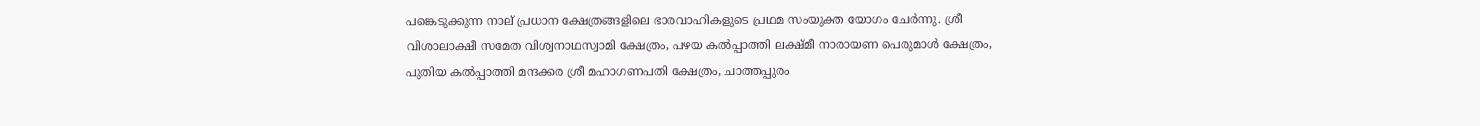പങ്കെടുക്കുന്ന നാല് പ്രധാന ക്ഷേത്രങ്ങളിലെ ഭാരവാഹികളുടെ പ്രഥമ സംയുക്ത യോഗം ചേർന്നു. ശ്രീ വിശാലാക്ഷീ സമേത വിശ്വനാഥസ്വാമി ക്ഷേത്രം, പഴയ കൽപ്പാത്തി ലക്ഷ്മീ നാരായണ പെരുമാൾ ക്ഷേത്രം, പുതിയ കൽപ്പാത്തി മന്ദക്കര ശ്രീ മഹാഗണപതി ക്ഷേത്രം, ചാത്തപ്പുരം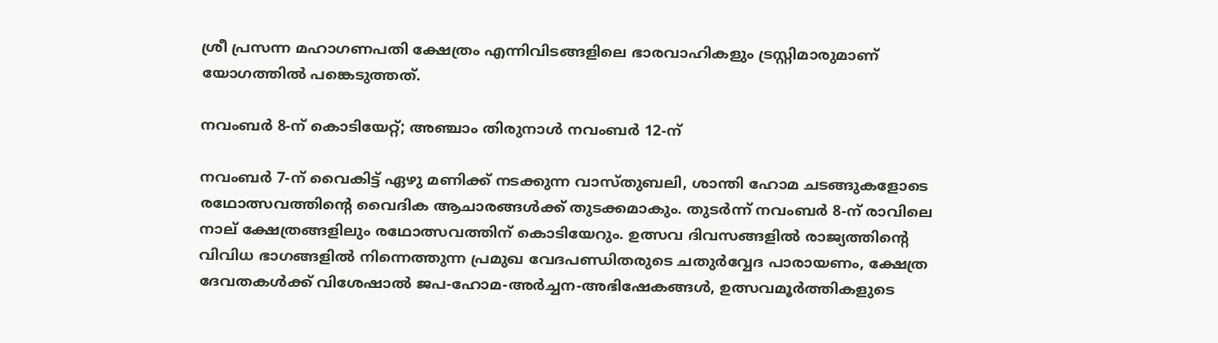ശ്രീ പ്രസന്ന മഹാഗണപതി ക്ഷേത്രം എന്നിവിടങ്ങളിലെ ഭാരവാഹികളും ട്രസ്റ്റിമാരുമാണ് യോഗത്തിൽ പങ്കെടുത്തത്.

നവംബർ 8-ന് കൊടിയേറ്റ്; അഞ്ചാം തിരുനാൾ നവംബർ 12-ന്

നവംബർ 7-ന് വൈകിട്ട് ഏഴു മണിക്ക് നടക്കുന്ന വാസ്തുബലി, ശാന്തി ഹോമ ചടങ്ങുകളോടെ രഥോത്സവത്തിന്റെ വൈദിക ആചാരങ്ങൾക്ക് തുടക്കമാകും. തുടർന്ന് നവംബർ 8-ന് രാവിലെ നാല് ക്ഷേത്രങ്ങളിലും രഥോത്സവത്തിന് കൊടിയേറും. ഉത്സവ ദിവസങ്ങളിൽ രാജ്യത്തിന്റെ വിവിധ ഭാഗങ്ങളിൽ നിന്നെത്തുന്ന പ്രമുഖ വേദപണ്ഡിതരുടെ ചതുർവ്വേദ പാരായണം, ക്ഷേത്ര ദേവതകൾക്ക് വിശേഷാൽ ജപ-ഹോമ-അർച്ചന-അഭിഷേകങ്ങൾ, ഉത്സവമൂർത്തികളുടെ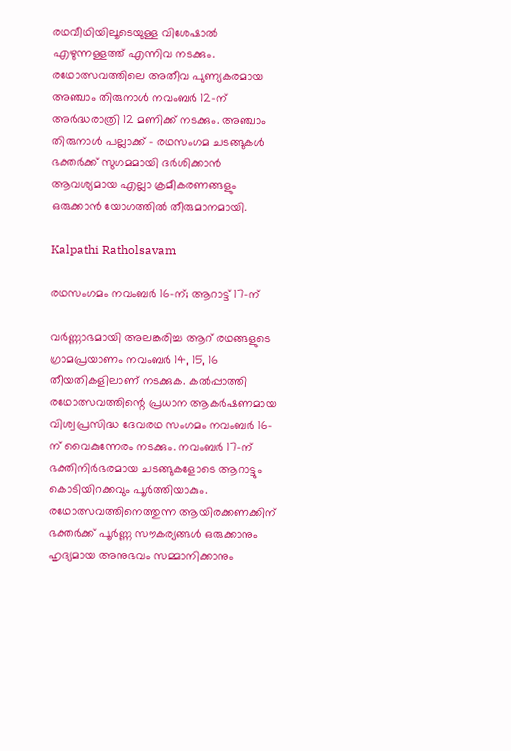രഥവീഥിയിലൂടെയുള്ള വിശേഷാൽ എഴുന്നള്ളത്ത് എന്നിവ നടക്കും. രഥോത്സവത്തിലെ അതീവ പുണ്യകരമായ അഞ്ചാം തിരുനാൾ നവംബർ 12-ന് അർദ്ധരാത്രി 12 മണിക്ക് നടക്കും. അഞ്ചാം തിരുനാൾ പല്ലാക്ക് - രഥസംഗമ ചടങ്ങുകൾ ഭക്തർക്ക് സുഗമമായി ദർശിക്കാൻ ആവശ്യമായ എല്ലാ ക്രമീകരണങ്ങളും ഒരുക്കാൻ യോഗത്തിൽ തീരുമാനമായി.

Kalpathi Ratholsavam

രഥസംഗമം നവംബർ 16-ന്; ആറാട്ട് 17-ന്

വർണ്ണാഭമായി അലങ്കരിച്ച ആറ് രഥങ്ങളുടെ ഗ്രാമപ്രയാണം നവംബർ 14, 15, 16 തീയതികളിലാണ് നടക്കുക. കൽപ്പാത്തി രഥോത്സവത്തിന്റെ പ്രധാന ആകർഷണമായ വിശ്വപ്രസിദ്ധ ദേവരഥ സംഗമം നവംബർ 16-ന് വൈകുന്നേരം നടക്കും. നവംബർ 17-ന് ഭക്തിനിർഭരമായ ചടങ്ങുകളോടെ ആറാട്ടും കൊടിയിറക്കവും പൂർത്തിയാകും. രഥോത്സവത്തിനെത്തുന്ന ആയിരക്കണക്കിന് ഭക്തർക്ക് പൂർണ്ണ സൗകര്യങ്ങൾ ഒരുക്കാനും ഹൃദ്യമായ അനുഭവം സമ്മാനിക്കാനും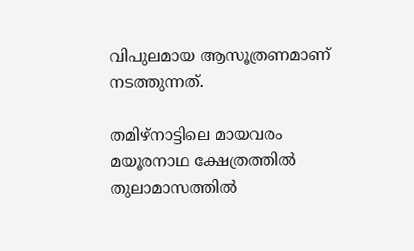വിപുലമായ ആസൂത്രണമാണ് നടത്തുന്നത്.

തമിഴ്നാട്ടിലെ മായവരം മയൂരനാഥ ക്ഷേത്രത്തിൽ തുലാമാസത്തിൽ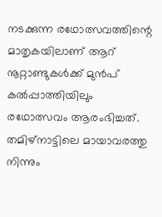നടക്കുന്ന രഥോത്സവത്തിന്റെ മാതൃകയിലാണ് ആറ് നൂറ്റാണ്ടുകൾക്ക് മുൻപ് കൽപ്പാത്തിയിലും രഥോത്സവം ആരംഭിച്ചത്. തമിഴ്നാട്ടിലെ മായാവരത്തു നിന്നും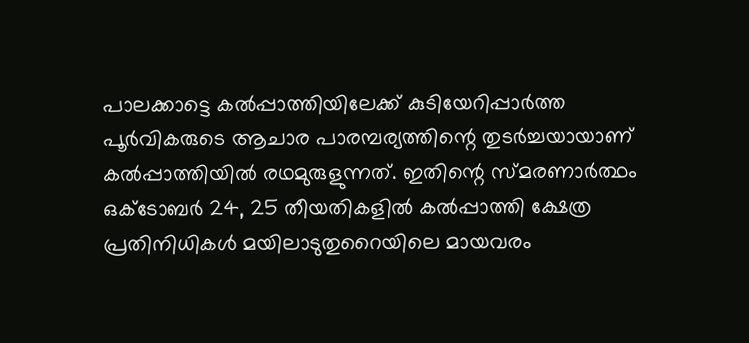പാലക്കാട്ടെ കൽപ്പാത്തിയിലേക്ക് കുടിയേറിപ്പാർത്ത പൂർവികരുടെ ആചാര പാരമ്പര്യത്തിന്റെ തുടർച്ചയായാണ് കൽപ്പാത്തിയിൽ രഥമുരുളുന്നത്. ഇതിന്റെ സ്മരണാർത്ഥം ഒക്ടോബർ 24, 25 തീയതികളിൽ കൽപ്പാത്തി ക്ഷേത്ര പ്രതിനിധികൾ മയിലാടുതുറൈയിലെ മായവരം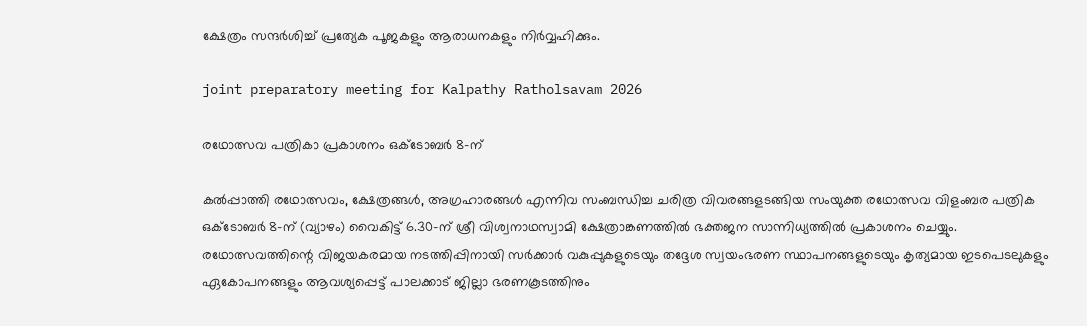ക്ഷേത്രം സന്ദർശിച്ച് പ്രത്യേക പൂജകളും ആരാധനകളും നിർവ്വഹിക്കും.

joint preparatory meeting for Kalpathy Ratholsavam 2026

രഥോത്സവ പത്രികാ പ്രകാശനം ഒക്ടോബർ 8-ന്

കൽപ്പാത്തി രഥോത്സവം, ക്ഷേത്രങ്ങൾ, അഗ്രഹാരങ്ങൾ എന്നിവ സംബന്ധിച്ച ചരിത്ര വിവരങ്ങളടങ്ങിയ സംയുക്ത രഥോത്സവ വിളംബര പത്രിക ഒക്ടോബർ 8-ന് (വ്യാഴം) വൈകിട്ട് 6.30-ന് ശ്രീ വിശ്വനാഥസ്വാമി ക്ഷേത്രാങ്കണത്തിൽ ഭക്തജന സാന്നിധ്യത്തിൽ പ്രകാശനം ചെയ്യും. രഥോത്സവത്തിന്റെ വിജയകരമായ നടത്തിപ്പിനായി സർക്കാർ വകുപ്പുകളുടെയും തദ്ദേശ സ്വയംഭരണ സ്ഥാപനങ്ങളുടെയും കൃത്യമായ ഇടപെടലുകളും ഏകോപനങ്ങളും ആവശ്യപ്പെട്ട് പാലക്കാട് ജില്ലാ ഭരണകൂടത്തിനും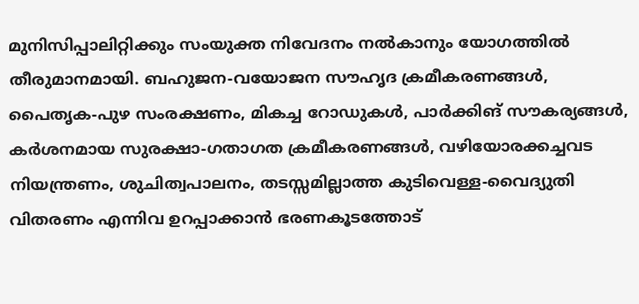മുനിസിപ്പാലിറ്റിക്കും സംയുക്ത നിവേദനം നൽകാനും യോഗത്തിൽ തീരുമാനമായി. ബഹുജന-വയോജന സൗഹൃദ ക്രമീകരണങ്ങൾ, പൈതൃക-പുഴ സംരക്ഷണം, മികച്ച റോഡുകൾ, പാർക്കിങ് സൗകര്യങ്ങൾ, കർശനമായ സുരക്ഷാ-ഗതാഗത ക്രമീകരണങ്ങൾ, വഴിയോരക്കച്ചവട നിയന്ത്രണം, ശുചിത്വപാലനം, തടസ്സമില്ലാത്ത കുടിവെള്ള-വൈദ്യുതി വിതരണം എന്നിവ ഉറപ്പാക്കാൻ ഭരണകൂടത്തോട്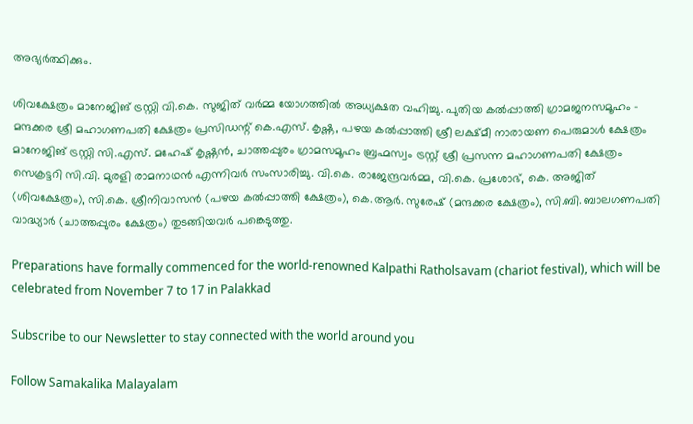അഭ്യർത്ഥിക്കും.

ശിവക്ഷേത്രം മാനേജിങ് ട്രസ്റ്റി വി.കെ. സുജിത് വർമ്മ യോഗത്തിൽ അധ്യക്ഷത വഹിച്ചു. പുതിയ കൽപ്പാത്തി ഗ്രാമജനസമൂഹം - മന്ദക്കര ശ്രീ മഹാഗണപതി ക്ഷേത്രം പ്രസിഡന്റ് കെ.എസ്. കൃഷ്ണ, പഴയ കൽപ്പാത്തി ശ്രീ ലക്ഷ്മീ നാരായണ പെരുമാൾ ക്ഷേത്രം മാനേജിങ് ട്രസ്റ്റി സി.എസ്. മഹേഷ് കൃഷ്ണൻ, ചാത്തപ്പുരം ഗ്രാമസമൂഹം ബ്രഹ്മസ്വം ട്രസ്റ്റ് ശ്രീ പ്രസന്ന മഹാഗണപതി ക്ഷേത്രം സെക്രട്ടറി സി.വി. മുരളി രാമനാഥൻ എന്നിവർ സംസാരിച്ചു. വി.കെ. രാജേന്ദ്രവർമ്മ, വി.കെ. പ്രശോഭ്, കെ. അജിത് (ശിവക്ഷേത്രം), സി.കെ. ശ്രീനിവാസൻ (പഴയ കൽപ്പാത്തി ക്ഷേത്രം), കെ.ആർ. സുരേഷ് (മന്ദക്കര ക്ഷേത്രം), സി.ബി. ബാലഗണപതി വാദ്ധ്യാർ (ചാത്തപ്പുരം ക്ഷേത്രം) തുടങ്ങിയവർ പങ്കെടുത്തു.

Preparations have formally commenced for the world-renowned Kalpathi Ratholsavam (chariot festival), which will be celebrated from November 7 to 17 in Palakkad

Subscribe to our Newsletter to stay connected with the world around you

Follow Samakalika Malayalam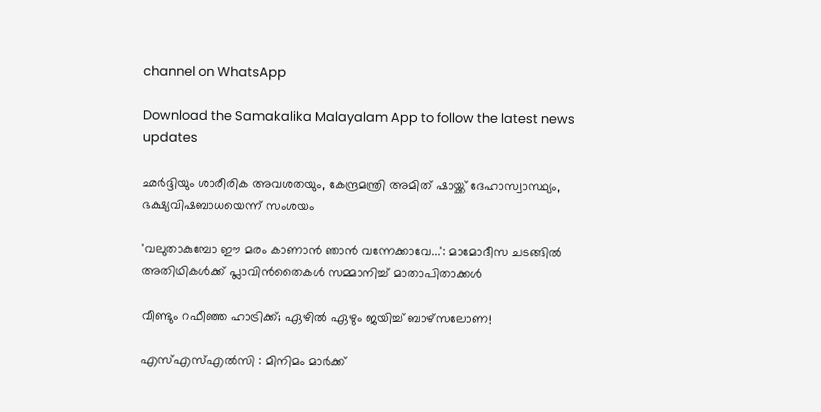channel on WhatsApp

Download the Samakalika Malayalam App to follow the latest news updates

ഛര്‍ദ്ദിയും ശാരീരിക അവശതയും, കേന്ദ്രമന്ത്രി അമിത് ഷായ്ക്ക് ദേഹാസ്വാസ്ഥ്യം, ഭക്ഷ്യവിഷബാധയെന്ന് സംശയം

'വലുതാകുമ്പോ ഈ മരം കാണാൻ ഞാൻ വന്നേക്കാവേ...': മാമോദീസ ചടങ്ങിൽ അതിഥികൾക്ക് പ്ലാവിൻതൈകൾ സമ്മാനിച്ച് മാതാപിതാക്കൾ

വീണ്ടും റഫീഞ്ഞ ഹാട്രിക്ക്; ഏഴിൽ ഏഴും ജയിച്ച് ബാഴ്സലോണ!

എസ്എസ്എൽസി : മിനിമം മാർക്ക്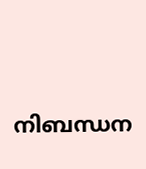നിബന്ധന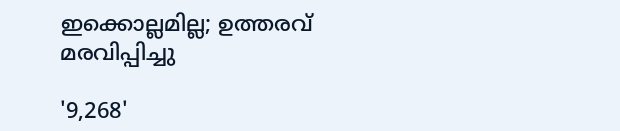ഇക്കൊല്ലമില്ല; ഉത്തരവ് മരവിപ്പിച്ചു

'9,268'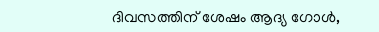ദിവസത്തിന് ശേഷം ആദ്യ ഗോൾ,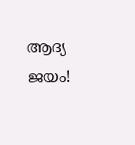ആദ്യ ജയം!